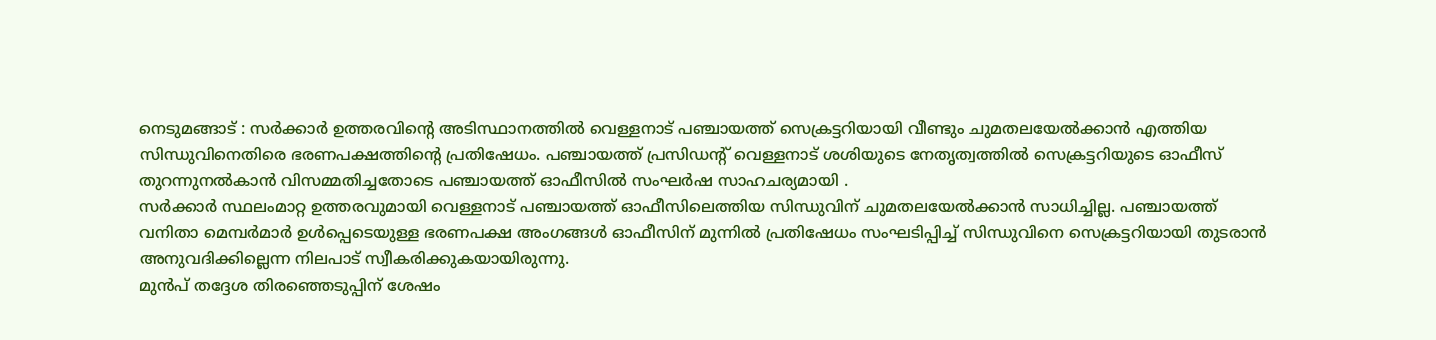നെടുമങ്ങാട് : സർക്കാർ ഉത്തരവിന്റെ അടിസ്ഥാനത്തിൽ വെള്ളനാട് പഞ്ചായത്ത് സെക്രട്ടറിയായി വീണ്ടും ചുമതലയേൽക്കാൻ എത്തിയ സിന്ധുവിനെതിരെ ഭരണപക്ഷത്തിന്റെ പ്രതിഷേധം. പഞ്ചായത്ത് പ്രസിഡന്റ് വെള്ളനാട് ശശിയുടെ നേതൃത്വത്തിൽ സെക്രട്ടറിയുടെ ഓഫീസ് തുറന്നുനൽകാൻ വിസമ്മതിച്ചതോടെ പഞ്ചായത്ത് ഓഫീസിൽ സംഘർഷ സാഹചര്യമായി .
സർക്കാർ സ്ഥലംമാറ്റ ഉത്തരവുമായി വെള്ളനാട് പഞ്ചായത്ത് ഓഫീസിലെത്തിയ സിന്ധുവിന് ചുമതലയേൽക്കാൻ സാധിച്ചില്ല. പഞ്ചായത്ത് വനിതാ മെമ്പർമാർ ഉൾപ്പെടെയുള്ള ഭരണപക്ഷ അംഗങ്ങൾ ഓഫീസിന് മുന്നിൽ പ്രതിഷേധം സംഘടിപ്പിച്ച് സിന്ധുവിനെ സെക്രട്ടറിയായി തുടരാൻ അനുവദിക്കില്ലെന്ന നിലപാട് സ്വീകരിക്കുകയായിരുന്നു.
മുൻപ് തദ്ദേശ തിരഞ്ഞെടുപ്പിന് ശേഷം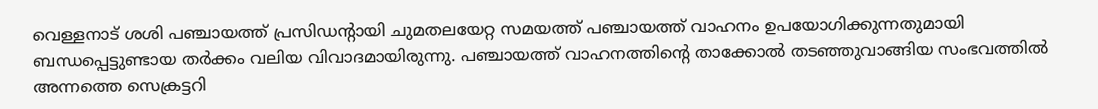വെള്ളനാട് ശശി പഞ്ചായത്ത് പ്രസിഡന്റായി ചുമതലയേറ്റ സമയത്ത് പഞ്ചായത്ത് വാഹനം ഉപയോഗിക്കുന്നതുമായി ബന്ധപ്പെട്ടുണ്ടായ തർക്കം വലിയ വിവാദമായിരുന്നു. പഞ്ചായത്ത് വാഹനത്തിന്റെ താക്കോൽ തടഞ്ഞുവാങ്ങിയ സംഭവത്തിൽ അന്നത്തെ സെക്രട്ടറി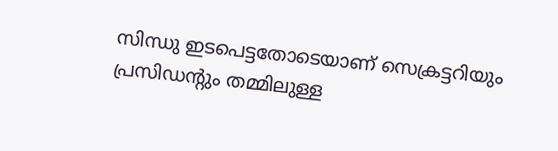സിന്ധു ഇടപെട്ടതോടെയാണ് സെക്രട്ടറിയും പ്രസിഡന്റും തമ്മിലുള്ള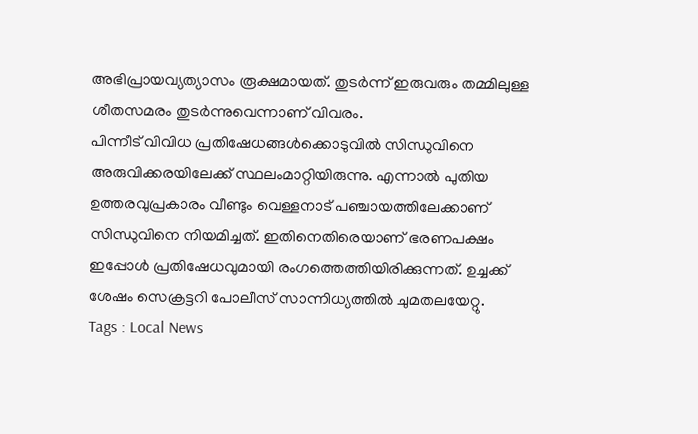അഭിപ്രായവ്യത്യാസം രൂക്ഷമായത്. തുടർന്ന് ഇരുവരും തമ്മിലുള്ള ശീതസമരം തുടർന്നുവെന്നാണ് വിവരം.
പിന്നീട് വിവിധ പ്രതിഷേധങ്ങൾക്കൊടുവിൽ സിന്ധുവിനെ അരുവിക്കരയിലേക്ക് സ്ഥലംമാറ്റിയിരുന്നു. എന്നാൽ പുതിയ ഉത്തരവുപ്രകാരം വീണ്ടും വെള്ളനാട് പഞ്ചായത്തിലേക്കാണ് സിന്ധുവിനെ നിയമിച്ചത്. ഇതിനെതിരെയാണ് ഭരണപക്ഷം ഇപ്പോൾ പ്രതിഷേധവുമായി രംഗത്തെത്തിയിരിക്കുന്നത്. ഉച്ചക്ക് ശേഷം സെക്രട്ടറി പോലീസ് സാന്നിധ്യത്തിൽ ചുമതലയേറ്റു.
Tags : Local News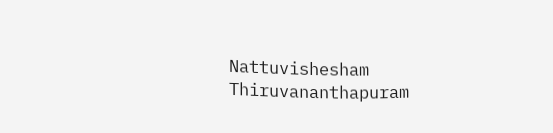Nattuvishesham Thiruvananthapuram